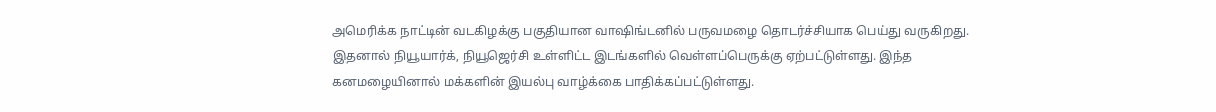அமெரிக்க நாட்டின் வடகிழக்கு பகுதியான வாஷிங்டனில் பருவமழை தொடர்ச்சியாக பெய்து வருகிறது. இதனால் நியூயார்க், நியூஜெர்சி உள்ளிட்ட இடங்களில் வெள்ளப்பெருக்கு ஏற்பட்டுள்ளது. இந்த கனமழையினால் மக்களின் இயல்பு வாழ்க்கை பாதிக்கப்பட்டுள்ளது.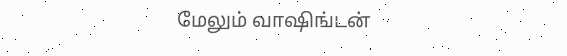மேலும் வாஷிங்டன்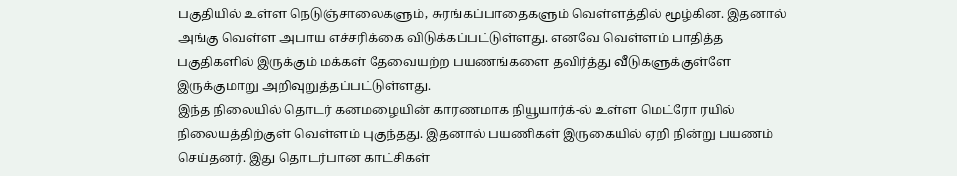பகுதியில் உள்ள நெடுஞ்சாலைகளும், சுரங்கப்பாதைகளும் வெள்ளத்தில் மூழ்கின. இதனால் அங்கு வெள்ள அபாய எச்சரிக்கை விடுக்கப்பட்டுள்ளது. எனவே வெள்ளம் பாதித்த பகுதிகளில் இருக்கும் மக்கள் தேவையற்ற பயணங்களை தவிர்த்து வீடுகளுக்குள்ளே இருக்குமாறு அறிவுறுத்தப்பட்டுள்ளது.
இந்த நிலையில் தொடர் கனமழையின் காரணமாக நியூயார்க்-ல் உள்ள மெட்ரோ ரயில் நிலையத்திற்குள் வெள்ளம் புகுந்தது. இதனால் பயணிகள் இருகையில் ஏறி நின்று பயணம் செய்தனர். இது தொடர்பான காட்சிகள்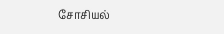சோசியல்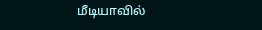மீடியாவில்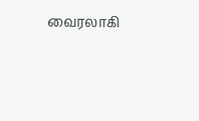வைரலாகி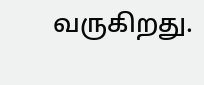வருகிறது.